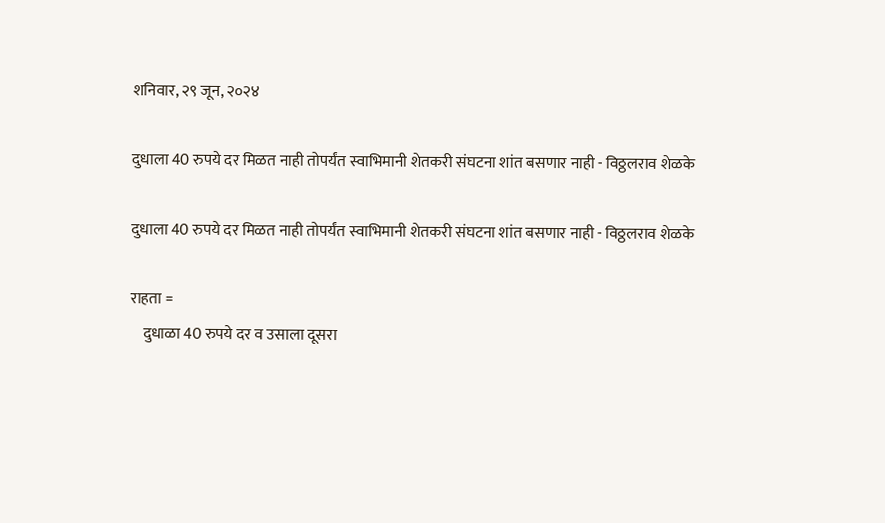शनिवार, २९ जून, २०२४

दुधाला 40 रुपये दर मिळत नाही तोपर्यंत स्वाभिमानी शेतकरी संघटना शांत बसणार नाही - विठ्ठलराव शेळके

दुधाला 40 रुपये दर मिळत नाही तोपर्यंत स्वाभिमानी शेतकरी संघटना शांत बसणार नाही - विठ्ठलराव शेळके

राहता =
    दुधाळा 40 रुपये दर व उसाला दूसरा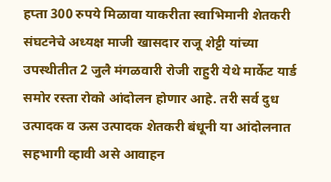हप्ता 300 रुपये मिळावा याकरीता स्वाभिमानी शेतकरी संघटनेचे अध्यक्ष माजी खासदार राजू शेट्टी यांच्या उपस्थीतीत 2 जुलै मंगळवारी रोजी राहुरी येथे मार्केट यार्ड समोर रस्ता रोको आंदोलन होणार आहे. तरी सर्व दुध उत्पादक व ऊस उत्पादक शेतकरी बंधूनी या आंदोलनात सहभागी व्हावी असे आवाहन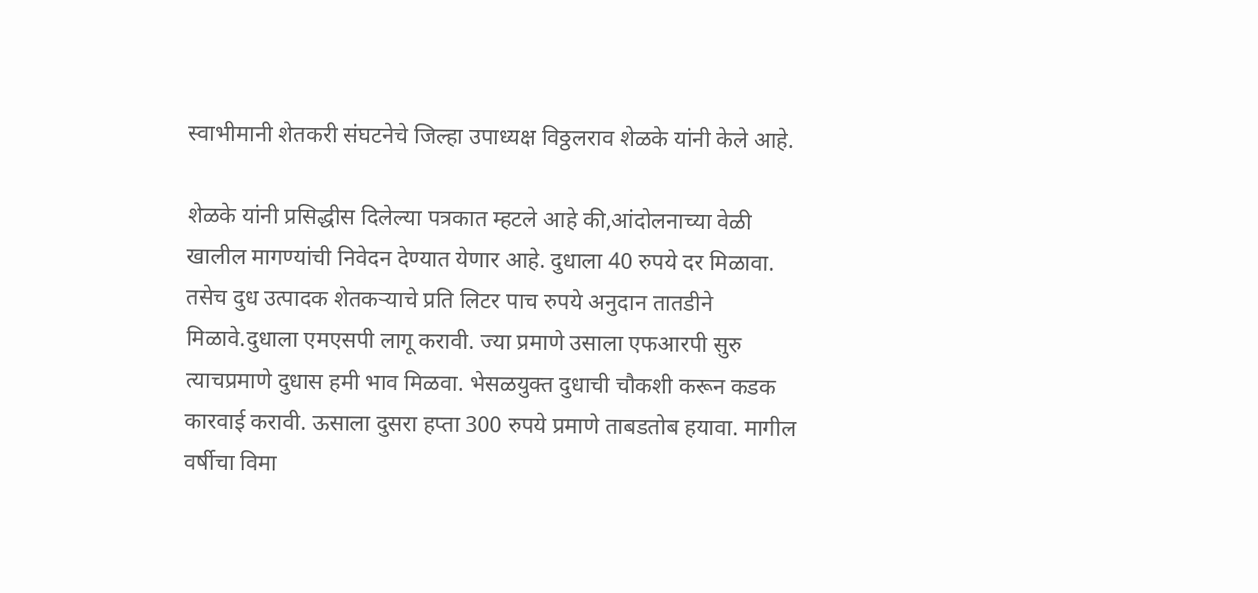स्वाभीमानी शेतकरी संघटनेचे जिल्हा उपाध्यक्ष विठ्ठलराव शेळके यांनी केले आहे.

शेळके यांनी प्रसिद्धीस दिलेल्या पत्रकात म्हटले आहे की,आंदोलनाच्या वेळी खालील मागण्यांची निवेदन देण्यात येणार आहे. दुधाला 40 रुपये दर मिळावा. तसेच दुध उत्पादक शेतकऱ्याचे प्रति लिटर पाच रुपये अनुदान तातडीने मिळावे.दुधाला एमएसपी लागू करावी. ज्या प्रमाणे उसाला एफआरपी सुरु त्याचप्रमाणे दुधास हमी भाव मिळवा. भेसळयुक्त दुधाची चौकशी करून कडक कारवाई करावी. ऊसाला दुसरा हप्ता 300 रुपये प्रमाणे ताबडतोब हयावा. मागील वर्षीचा विमा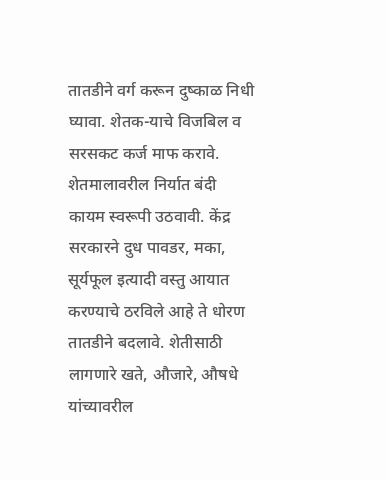तातडीने वर्ग करून दुष्काळ निधी घ्यावा. शेतक-याचे विजबिल व सरसकट कर्ज माफ करावे. शेतमालावरील निर्यात बंदी कायम स्वरूपी उठवावी. केंद्र सरकारने दुध पावडर, मका, सूर्यफूल इत्यादी वस्तु आयात करण्याचे ठरविले आहे ते धोरण तातडीने बदलावे. शेतीसाठी लागणारे खते, औजारे, औषधे यांच्यावरील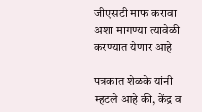जीएसटी माफ करावा अशा मागण्या त्यावेळी करण्यात येणार आहे

पत्रकात शेळके यांनी म्हटले आहे की, केंद्र व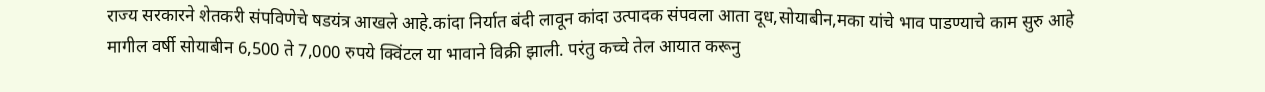राज्य सरकारने शेतकरी संपविणेचे षडयंत्र आखले आहे.कांदा निर्यात बंदी लावून कांदा उत्पादक संपवला आता दूध,सोयाबीन,मका यांचे भाव पाडण्याचे काम सुरु आहे मागील वर्षी सोयाबीन 6,500 ते 7,000 रुपये क्विंटल या भावाने विक्री झाली. परंतु कच्चे तेल आयात करू‌नु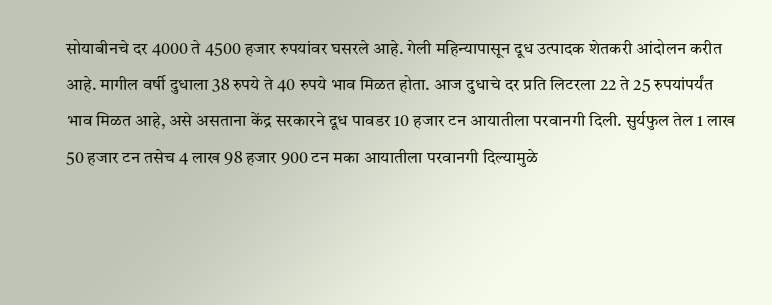सोयाबीनचे दर 4000 ते 4500 हजार रुपयांवर घसरले आहे. गेली महिन्यापासून दूध उत्पादक शेतकरी आंदोलन करीत आहे. मागील वर्षी दुधाला 38 रुपये ते 40 रुपये भाव मिळत होता. आज दुधाचे दर प्रति लिटरला 22 ते 25 रुपयांपर्यंत भाव मिळत आहे, असे असताना केंद्र सरकारने दूध पावडर 10 हजार टन आयातीला परवानगी दिली. सुर्यफुल तेल 1 लाख 50 हजार टन तसेच 4 लाख 98 हजार 900 टन मका आयातीला परवानगी दिल्यामुळे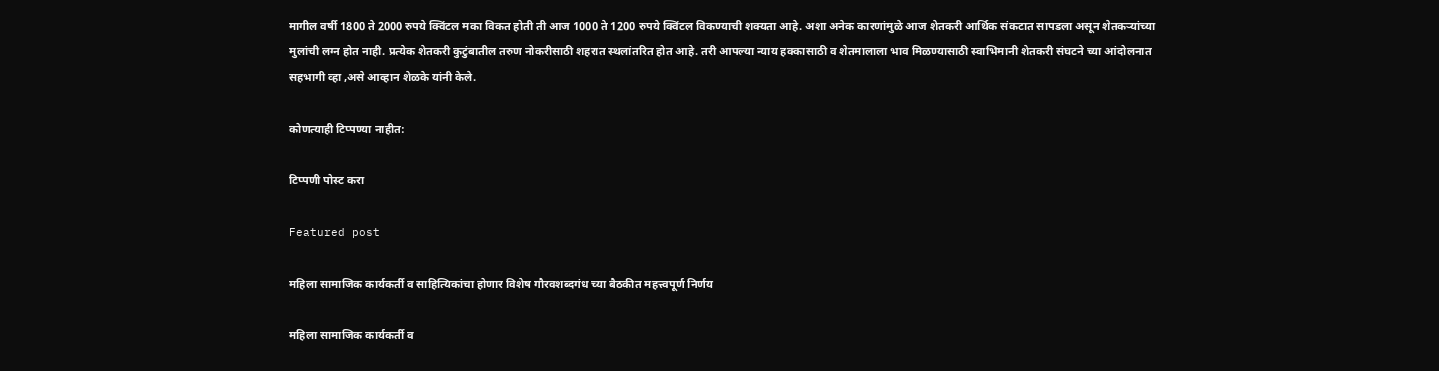मागील वर्षी 1800 ते 2000 रुपये क्विंटल मका विकत होती ती आज 1000 ते 1200 रुपये क्विंटल विकण्याची शक्यता आहे. अशा अनेक कारणांमुळे आज शेतकरी आर्थिक संकटात सापडला असून शेतकऱ्यांच्या मुलांची लग्न होत नाही. प्रत्येक शेतकरी कुटुंबातील तरुण नोकरीसाठी शहरात स्थलांतरित होत आहे. तरी आपल्या न्याय हक्कासाठी व शेतमालाला भाव मिळण्यासाठी स्वाभिमानी शेतकरी संघटने च्या आंदोलनात सहभागी व्हा ,असे आव्हान शेळके यांनी केले.

कोणत्याही टिप्पण्‍या नाहीत:

टिप्पणी पोस्ट करा

Featured post

महिला सामाजिक कार्यकर्ती व साहित्यिकांचा होणार विशेष गौरवशब्दगंध च्या बैठकीत महत्त्वपूर्ण निर्णय

महिला सामाजिक कार्यकर्ती व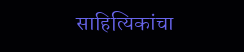साहित्यिकांचा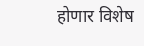होणार विशेष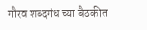गौरव शब्दगंध च्या बैठकीत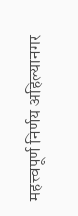महत्त्वपूर्ण निर्णय अहिल्यानगर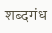शब्दगंध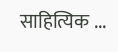साहित्यिक ...